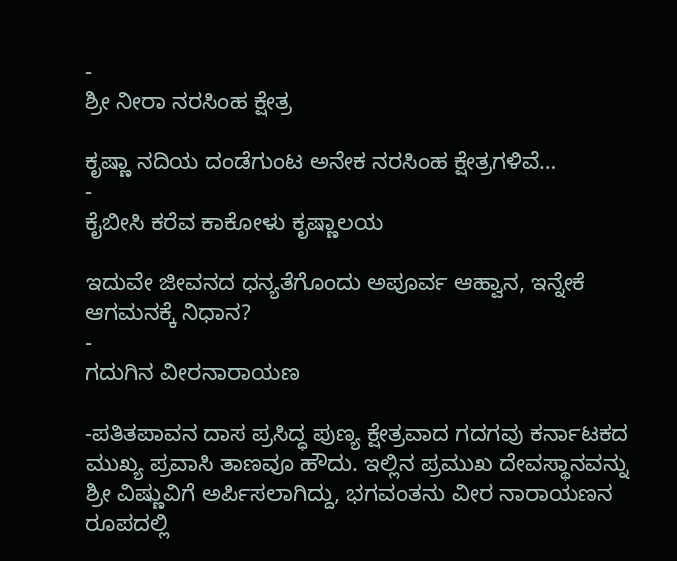-
ಶ್ರೀ ನೀರಾ ನರಸಿಂಹ ಕ್ಷೇತ್ರ

ಕೃಷ್ಣಾ ನದಿಯ ದಂಡೆಗುಂಟ ಅನೇಕ ನರಸಿಂಹ ಕ್ಷೇತ್ರಗಳಿವೆ…
-
ಕೈಬೀಸಿ ಕರೆವ ಕಾಕೋಳು ಕೃಷ್ಣಾಲಯ

ಇದುವೇ ಜೀವನದ ಧನ್ಯತೆಗೊಂದು ಅಪೂರ್ವ ಆಹ್ವಾನ, ಇನ್ನೇಕೆ ಆಗಮನಕ್ಕೆ ನಿಧಾನ?
-
ಗದುಗಿನ ವೀರನಾರಾಯಣ

-ಪತಿತಪಾವನ ದಾಸ ಪ್ರಸಿದ್ಧ ಪುಣ್ಯ ಕ್ಷೇತ್ರವಾದ ಗದಗವು ಕರ್ನಾಟಕದ ಮುಖ್ಯ ಪ್ರವಾಸಿ ತಾಣವೂ ಹೌದು. ಇಲ್ಲಿನ ಪ್ರಮುಖ ದೇವಸ್ಥಾನವನ್ನು ಶ್ರೀ ವಿಷ್ಣುವಿಗೆ ಅರ್ಪಿಸಲಾಗಿದ್ದು, ಭಗವಂತನು ವೀರ ನಾರಾಯಣನ ರೂಪದಲ್ಲಿ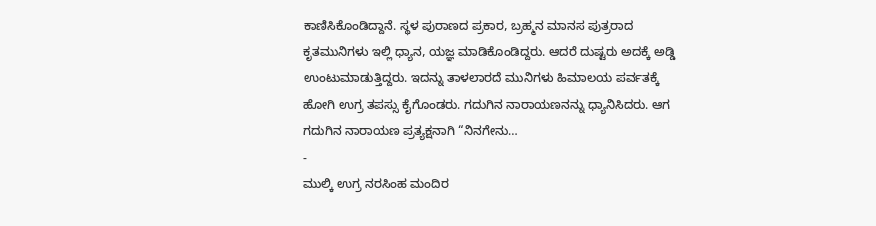ಕಾಣಿಸಿಕೊಂಡಿದ್ದಾನೆ. ಸ್ಥಳ ಪುರಾಣದ ಪ್ರಕಾರ, ಬ್ರಹ್ಮನ ಮಾನಸ ಪುತ್ರರಾದ ಕೃತಮುನಿಗಳು ಇಲ್ಲಿ ಧ್ಯಾನ, ಯಜ್ಞ ಮಾಡಿಕೊಂಡಿದ್ದರು. ಆದರೆ ದುಷ್ಟರು ಅದಕ್ಕೆ ಅಡ್ಡಿ ಉಂಟುಮಾಡುತ್ತಿದ್ದರು. ಇದನ್ನು ತಾಳಲಾರದೆ ಮುನಿಗಳು ಹಿಮಾಲಯ ಪರ್ವತಕ್ಕೆ ಹೋಗಿ ಉಗ್ರ ತಪಸ್ಸು ಕೈಗೊಂಡರು. ಗದುಗಿನ ನಾರಾಯಣನನ್ನು ಧ್ಯಾನಿಸಿದರು. ಆಗ ಗದುಗಿನ ನಾರಾಯಣ ಪ್ರತ್ಯಕ್ಷನಾಗಿ “ನಿನಗೇನು…
-
ಮುಲ್ಕಿ ಉಗ್ರ ನರಸಿಂಹ ಮಂದಿರ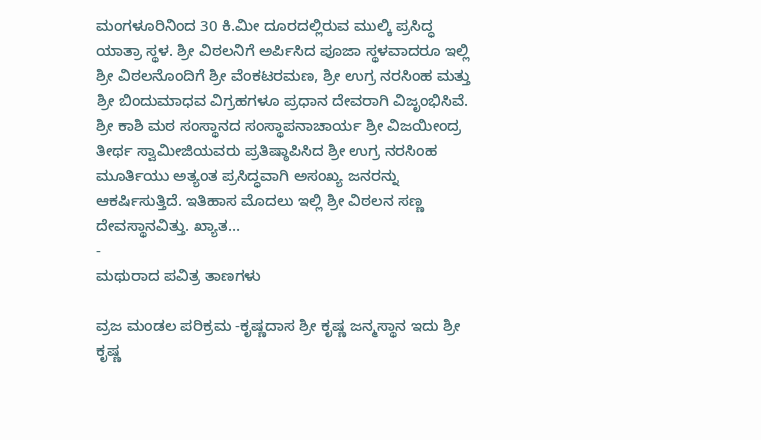ಮಂಗಳೂರಿನಿಂದ 30 ಕಿ.ಮೀ ದೂರದಲ್ಲಿರುವ ಮುಲ್ಕಿ ಪ್ರಸಿದ್ಧ ಯಾತ್ರಾ ಸ್ಥಳ. ಶ್ರೀ ವಿಠಲನಿಗೆ ಅರ್ಪಿಸಿದ ಪೂಜಾ ಸ್ಥಳವಾದರೂ ಇಲ್ಲಿ ಶ್ರೀ ವಿಠಲನೊಂದಿಗೆ ಶ್ರೀ ವೆಂಕಟರಮಣ, ಶ್ರೀ ಉಗ್ರ ನರಸಿಂಹ ಮತ್ತು ಶ್ರೀ ಬಿಂದುಮಾಧವ ವಿಗ್ರಹಗಳೂ ಪ್ರಧಾನ ದೇವರಾಗಿ ವಿಜೃಂಭಿಸಿವೆ. ಶ್ರೀ ಕಾಶಿ ಮಠ ಸಂಸ್ಥಾನದ ಸಂಸ್ಥಾಪನಾಚಾರ್ಯ ಶ್ರೀ ವಿಜಯೀಂದ್ರ ತೀರ್ಥ ಸ್ವಾಮೀಜಿಯವರು ಪ್ರತಿಷ್ಠಾಪಿಸಿದ ಶ್ರೀ ಉಗ್ರ ನರಸಿಂಹ ಮೂರ್ತಿಯು ಅತ್ಯಂತ ಪ್ರಸಿದ್ಧವಾಗಿ ಅಸಂಖ್ಯ ಜನರನ್ನು ಆಕರ್ಷಿಸುತ್ತಿದೆ. ಇತಿಹಾಸ ಮೊದಲು ಇಲ್ಲಿ ಶ್ರೀ ವಿಠಲನ ಸಣ್ಣ ದೇವಸ್ಥಾನವಿತ್ತು. ಖ್ಯಾತ…
-
ಮಥುರಾದ ಪವಿತ್ರ ತಾಣಗಳು

ವ್ರಜ ಮಂಡಲ ಪರಿಕ್ರಮ -ಕೃಷ್ಣದಾಸ ಶ್ರೀ ಕೃಷ್ಣ ಜನ್ಮಸ್ಥಾನ ಇದು ಶ್ರೀ ಕೃಷ್ಣ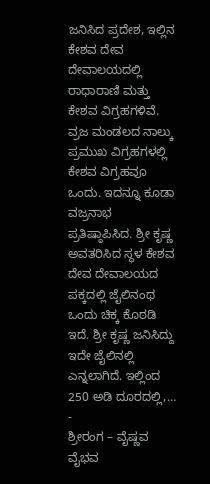ಜನಿಸಿದ ಪ್ರದೇಶ, ಇಲ್ಲಿನ ಕೇಶವ ದೇವ ದೇವಾಲಯದಲ್ಲಿ ರಾಧಾರಾಣಿ ಮತ್ತು ಕೇಶವ ವಿಗ್ರಹಗಳಿವೆ. ವ್ರಜ ಮಂಡಲದ ನಾಲ್ಕು ಪ್ರಮುಖ ವಿಗ್ರಹಗಳಲ್ಲಿ ಕೇಶವ ವಿಗ್ರಹವೂ ಒಂದು. ಇದನ್ನೂ ಕೂಡಾ ವಜ್ರನಾಭ ಪ್ರತಿಷ್ಠಾಪಿಸಿದ. ಶ್ರೀ ಕೃಷ್ಣ ಅವತರಿಸಿದ ಸ್ಥಳ ಕೇಶವ ದೇವ ದೇವಾಲಯದ ಪಕ್ಕದಲ್ಲಿ ಜೈಲಿನಂಥ ಒಂದು ಚಿಕ್ಕ ಕೊಠಡಿ ಇದೆ. ಶ್ರೀ ಕೃಷ್ಣ ಜನಿಸಿದ್ದು ಇದೇ ಜೈಲಿನಲ್ಲಿ ಎನ್ನಲಾಗಿದೆ. ಇಲ್ಲಿಂದ 250 ಅಡಿ ದೂರದಲ್ಲಿ,…
-
ಶ್ರೀರಂಗ – ವೈಷ್ಣವ ವೈಭವ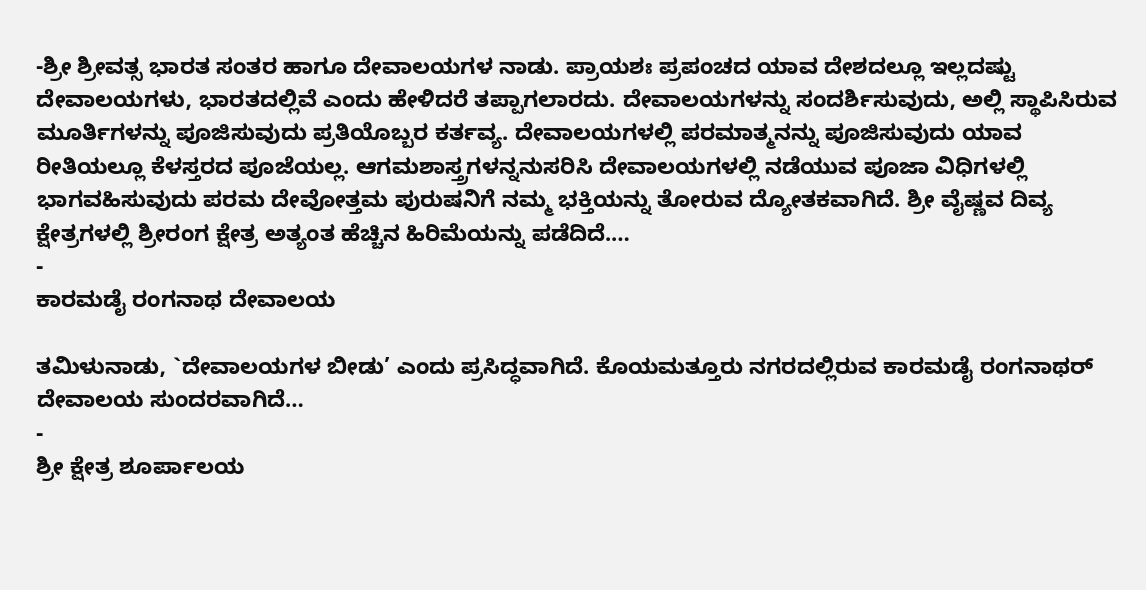-ಶ್ರೀ ಶ್ರೀವತ್ಸ ಭಾರತ ಸಂತರ ಹಾಗೂ ದೇವಾಲಯಗಳ ನಾಡು. ಪ್ರಾಯಶಃ ಪ್ರಪಂಚದ ಯಾವ ದೇಶದಲ್ಲೂ ಇಲ್ಲದಷ್ಟು ದೇವಾಲಯಗಳು, ಭಾರತದಲ್ಲಿವೆ ಎಂದು ಹೇಳಿದರೆ ತಪ್ಪಾಗಲಾರದು. ದೇವಾಲಯಗಳನ್ನು ಸಂದರ್ಶಿಸುವುದು, ಅಲ್ಲಿ ಸ್ಥಾಪಿಸಿರುವ ಮೂರ್ತಿಗಳನ್ನು ಪೂಜಿಸುವುದು ಪ್ರತಿಯೊಬ್ಬರ ಕರ್ತವ್ಯ. ದೇವಾಲಯಗಳಲ್ಲಿ ಪರಮಾತ್ಮನನ್ನು ಪೂಜಿಸುವುದು ಯಾವ ರೀತಿಯಲ್ಲೂ ಕೆಳಸ್ತರದ ಪೂಜೆಯಲ್ಲ. ಆಗಮಶಾಸ್ತ್ರಗಳನ್ನನುಸರಿಸಿ ದೇವಾಲಯಗಳಲ್ಲಿ ನಡೆಯುವ ಪೂಜಾ ವಿಧಿಗಳಲ್ಲಿ ಭಾಗವಹಿಸುವುದು ಪರಮ ದೇವೋತ್ತಮ ಪುರುಷನಿಗೆ ನಮ್ಮ ಭಕ್ತಿಯನ್ನು ತೋರುವ ದ್ಯೋತಕವಾಗಿದೆ. ಶ್ರೀ ವೈಷ್ಣವ ದಿವ್ಯ ಕ್ಷೇತ್ರಗಳಲ್ಲಿ ಶ್ರೀರಂಗ ಕ್ಷೇತ್ರ ಅತ್ಯಂತ ಹೆಚ್ಚಿನ ಹಿರಿಮೆಯನ್ನು ಪಡೆದಿದೆ.…
-
ಕಾರಮಡೈ ರಂಗನಾಥ ದೇವಾಲಯ

ತಮಿಳುನಾಡು, `ದೇವಾಲಯಗಳ ಬೀಡು’ ಎಂದು ಪ್ರಸಿದ್ಧವಾಗಿದೆ. ಕೊಯಮತ್ತೂರು ನಗರದಲ್ಲಿರುವ ಕಾರಮಡೈ ರಂಗನಾಥರ್ ದೇವಾಲಯ ಸುಂದರವಾಗಿದೆ…
-
ಶ್ರೀ ಕ್ಷೇತ್ರ ಶೂರ್ಪಾಲಯ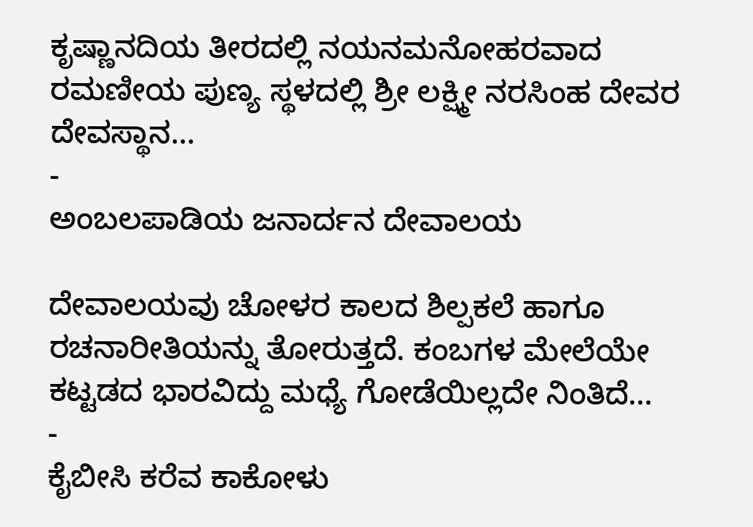ಕೃಷ್ಣಾನದಿಯ ತೀರದಲ್ಲಿ ನಯನಮನೋಹರವಾದ ರಮಣೀಯ ಪುಣ್ಯ ಸ್ಥಳದಲ್ಲಿ ಶ್ರೀ ಲಕ್ಷ್ಮೀ ನರಸಿಂಹ ದೇವರ ದೇವಸ್ಥಾನ…
-
ಅಂಬಲಪಾಡಿಯ ಜನಾರ್ದನ ದೇವಾಲಯ

ದೇವಾಲಯವು ಚೋಳರ ಕಾಲದ ಶಿಲ್ಪಕಲೆ ಹಾಗೂ ರಚನಾರೀತಿಯನ್ನು ತೋರುತ್ತದೆ. ಕಂಬಗಳ ಮೇಲೆಯೇ ಕಟ್ಟಡದ ಭಾರವಿದ್ದು ಮಧ್ಯೆ ಗೋಡೆಯಿಲ್ಲದೇ ನಿಂತಿದೆ…
-
ಕೈಬೀಸಿ ಕರೆವ ಕಾಕೋಳು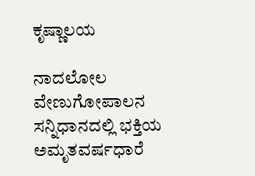ಕೃಷ್ಣಾಲಯ

ನಾದಲೋಲ ವೇಣುಗೋಪಾಲನ ಸನ್ನಿಧಾನದಲ್ಲಿ ಭಕ್ತಿಯ ಅಮೃತವರ್ಷಧಾರೆ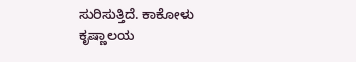ಸುರಿಸುತ್ತಿದೆ. ಕಾಕೋಳು ಕೃಷ್ಣಾಲಯ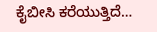ಕೈಬೀಸಿ ಕರೆಯುತ್ತಿದೆ…